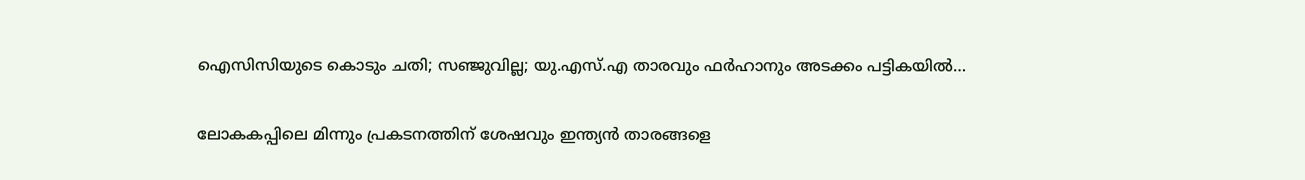ഐസിസിയുടെ കൊടും ചതി; സഞ്ജുവില്ല; യു.എസ്.എ താരവും ഫര്‍ഹാനും അടക്കം പട്ടികയില്‍…

ലോകകപ്പിലെ മിന്നും പ്രകടനത്തിന് ശേഷവും ഇന്ത്യന്‍ താരങ്ങളെ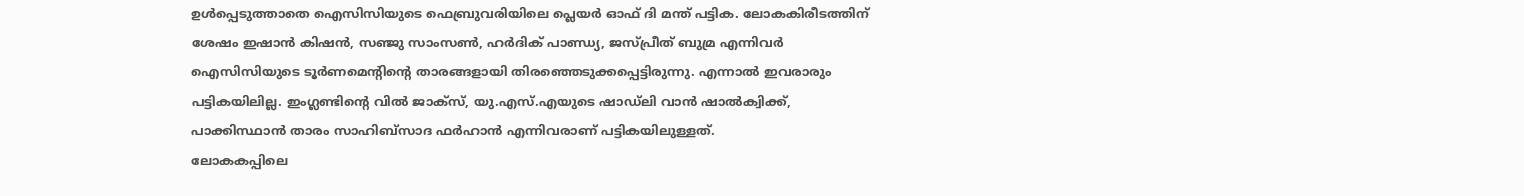ഉള്‍പ്പെടുത്താതെ ഐസിസിയുടെ ഫെബ്രുവരിയിലെ പ്ലെയര്‍ ഓഫ് ദി മന്ത് പട്ടിക. ലോകകിരീടത്തിന് ശേഷം ഇഷാന്‍ കിഷന്‍, സഞ്ജു സാംസണ്‍, ഹര്‍ദിക് പാണ്ഡ്യ, ജസ്പ്രീത് ബുമ്ര എന്നിവര്‍ ഐസിസിയുടെ ടൂര്‍ണമെന്റിന്റെ താരങ്ങളായി തിരഞ്ഞെടുക്കപ്പെട്ടിരുന്നു. എന്നാല്‍ ഇവരാരും പട്ടികയിലില്ല. ഇംഗ്ലണ്ടിന്റെ വില്‍ ജാക്‌സ്, യു.എസ്.എയുടെ ഷാഡ്ലി വാന്‍ ഷാല്‍ക്വിക്ക്, പാക്കിസ്ഥാന്‍ താരം സാഹിബ്‌സാദ ഫര്‍ഹാന്‍ എന്നിവരാണ് പട്ടികയിലുള്ളത്.
ലോകകപ്പിലെ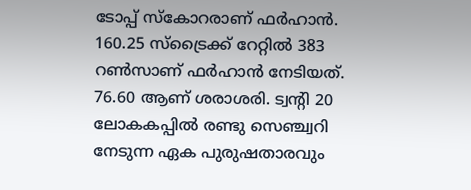ടോപ്പ് സ്‌കോറരാണ് ഫര്‍ഹാന്‍. 160.25 സ്‌ട്രൈക്ക് റേറ്റില്‍ 383 റണ്‍സാണ് ഫര്‍ഹാന്‍ നേടിയത്. 76.60 ആണ് ശരാശരി. ട്വന്റി 20 ലോകകപ്പില്‍ രണ്ടു സെഞ്ച്വറി നേടുന്ന ഏക പുരുഷതാരവും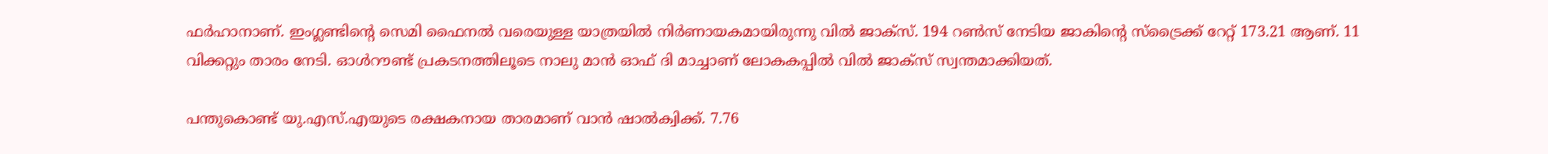ഫര്‍ഹാനാണ്. ഇംഗ്ലണ്ടിന്റെ സെമി ഫൈനല്‍ വരെയുള്ള യാത്രയില്‍ നിര്‍ണായകമായിരുന്നു വില്‍ ജാക്‌സ്. 194 റണ്‍സ് നേടിയ ജാകിന്റെ സ്‌ട്രൈക്ക് റേറ്റ് 173.21 ആണ്. 11 വിക്കറ്റും താരം നേടി. ഓള്‍റൗണ്ട് പ്രകടനത്തിലൂടെ നാലു മാന്‍ ഓഫ് ദി മാച്ചാണ് ലോകകപ്പില്‍ വില്‍ ജാക്‌സ് സ്വന്തമാക്കിയത്.

പന്തുകൊണ്ട് യു.എസ്.എയുടെ രക്ഷകനായ താരമാണ് വാന്‍ ഷാല്‍ക്വിക്ക്. 7.76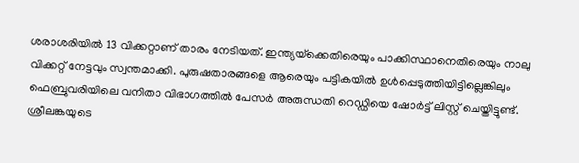ശരാശരിയില്‍ 13 വിക്കറ്റാണ് താരം നേടിയത്. ഇന്ത്യയ്‌ക്കെതിരെയും പാക്കിസ്ഥാനെതിരെയും നാലു വിക്കറ്റ് നേട്ടവും സ്വന്തമാക്കി. പുരുഷതാരങ്ങളെ ആരെയും പട്ടികയില്‍ ഉള്‍പ്പെടുത്തിയിട്ടില്ലെങ്കിലും ഫെബ്രുവരിയിലെ വനിതാ വിഭാഗത്തില്‍ പേസര്‍ അരുന്ധതി റെഡ്ഡിയെ ഷോര്‍ട്ട് ലിസ്റ്റ് ചെയ്തിട്ടുണ്ട്. ശ്രീലങ്കയുടെ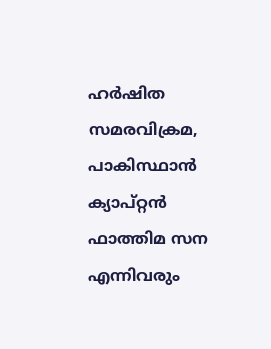ഹര്‍ഷിത സമരവിക്രമ, പാകിസ്ഥാന്‍ ക്യാപ്റ്റന്‍ ഫാത്തിമ സന എന്നിവരും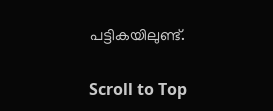പട്ടികയിലുണ്ട്.

Scroll to Top